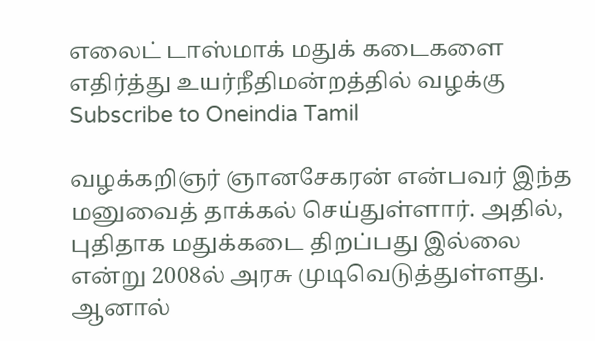எலைட் டாஸ்மாக் மதுக் கடைகளை எதிர்த்து உயர்நீதிமன்றத்தில் வழக்கு
Subscribe to Oneindia Tamil

வழக்கறிஞர் ஞானசேகரன் என்பவர் இந்த மனுவைத் தாக்கல் செய்துள்ளார். அதில், புதிதாக மதுக்கடை திறப்பது இல்லை என்று 2008ல் அரசு முடிவெடுத்துள்ளது.
ஆனால்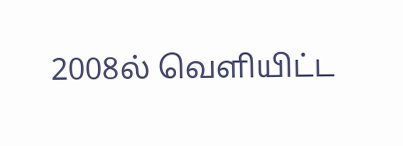2008ல் வெளியிட்ட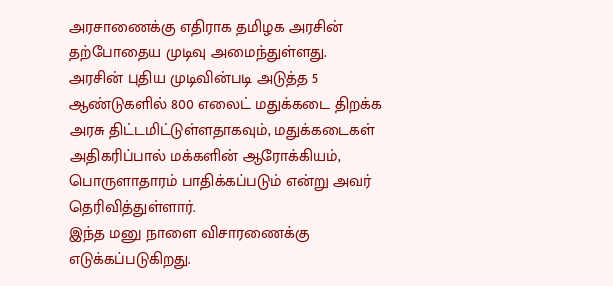அரசாணைக்கு எதிராக தமிழக அரசின் தற்போதைய முடிவு அமைந்துள்ளது.
அரசின் புதிய முடிவின்படி அடுத்த 5 ஆண்டுகளில் 800 எலைட் மதுக்கடை திறக்க அரசு திட்டமிட்டுள்ளதாகவும், மதுக்கடைகள் அதிகரிப்பால் மக்களின் ஆரோக்கியம், பொருளாதாரம் பாதிக்கப்படும் என்று அவர் தெரிவித்துள்ளார்.
இந்த மனு நாளை விசாரணைக்கு எடுக்கப்படுகிறது.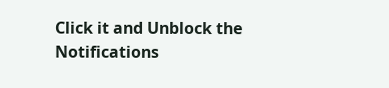Click it and Unblock the Notifications